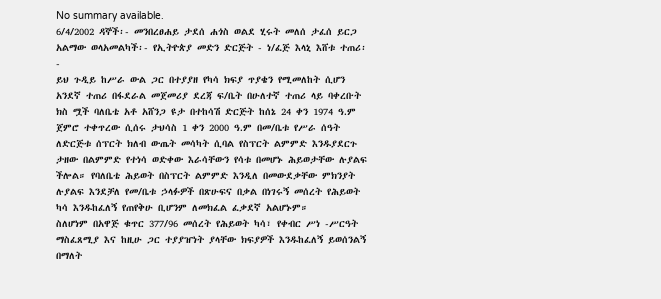No summary available.
6/4/2002 ዳኞች፡- መንበረፀሐይ ታደሰ ሐጎስ ወልደ ሂሩት መለሰ ታፈሰ ይርጋ አልማው ወላአመልካች፡- የኢትዮጵያ መድን ድርጅት - ነ/ፈጅ እላኒ እሸቱ ተጠሪ፡-
ይህ ጉዲይ ከሥራ ውል ጋር በተያያዘ የካሳ ክፍያ ጥያቄን የሚመለከት ሲሆን አንደኛ ተጠሪ በፋደራል መጀመሪያ ደረጃ ፍ/ቤት በሁለተኛ ተጠሪ ላይ ባቀረቡት ክስ ሟች ባለቤቴ አቶ አሸንጋ ዩታ በተከሳሽ ድርጅት ከሰኔ 24 ቀን 1974 ዓ.ም ጀምሮ ተቀጥረው ሲሰሩ ታህሳስ 1 ቀን 2000 ዓ.ም በመ/ቤቱ የሥራ ሰዓት ለድርጅቱ ሰፕርት ክለብ ውጤት መሳካት ሲባል የስፕርት ልምምድ እንዱያደርጉ ታዘው በልምምድ የተነሳ ወድቀው እራሳቸውን የሳቱ በመሆኑ ሕይወታቸው ሉያልፍ ችሎል። የባለቤቴ ሕይወት በስፕርት ልምምድ እንዲለ በመውደቃቸው ምክንያት ሉያልፍ እንደቻለ የመ/ቤቱ ኃላፉዎች በጽሁፍና በቃል በነገሩኝ መሰረት የሕይወት ካሳ እንዱከፈለኝ የጠየቅሁ ቢሆንም ለመክፈል ፈቃደኛ አልሆኑም።
ስለሆነም በአዋጅ ቁጥር 377/96 መሰረት የሕይወት ካሳ፣ የቀብር ሥነ -ሥርዓት ማስፈጸሚያ እና ከዚሁ ጋር ተያያዠነት ያላቸው ክፍያዎች እንዱከፈለኝ ይወሰንልኝ በማለት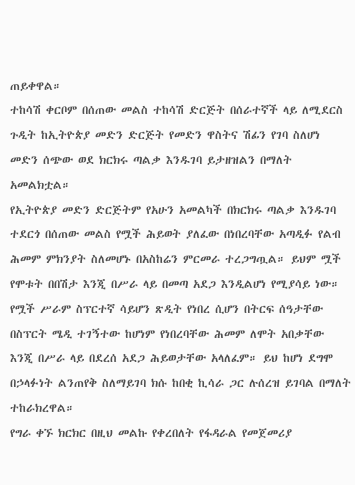ጠይቀዋል።
ተከሳሽ ቀርቦም በሰጠው መልስ ተከሳሽ ድርጅት በሰራተኛች ላይ ለሚደርስ ጉዲት ከኢትዮጵያ መድን ድርጅት የመድን ዋስትና ሽፊን የገባ ስለሆነ መድን ሰጭው ወደ ክርክሩ ጣልቃ እንዱገባ ይታዘዝልን በማለት አመልክቷል።
የኢትዮጵያ መድን ድርጅትም የአሁን አመልካች በክርክሩ ጣልቃ እንዱገባ ተደርጎ በሰጠው መልስ የሟች ሕይወት ያለፈው በነበረባቸው አጣዲፉ የልብ ሕመም ምክንያት ስለመሆኑ በአስከሬን ምርመራ ተረጋግጧል። ይህም ሟች የሞቱት በበሽታ እንጂ በሥራ ላይ በመጣ አደጋ እንዲልሆነ የሚያሳይ ነው። የሟች ሥራም ስፕርተኛ ሳይሆን ጽዲት የነበረ ሲሆን በትርፍ ሰዓታቸው በስፕርት ሜዲ ተገኝተው ከሆነም የነበረባቸው ሕመም ለሞት አበቃቸው እንጂ በሥራ ላይ በደረሰ አደጋ ሕይወታቸው አላለፈም። ይህ ከሆነ ደግሞ በኃላፉነት ልንጠየቅ ስለማይገባ ክሱ ከበቂ ኪሳራ ጋር ሉሰረዝ ይገባል በማለት ተከራክረዋል።
የግራ ቀኙ ክርክር በዚህ መልኩ የቀረበለት የፋዳራል የመጀመሪያ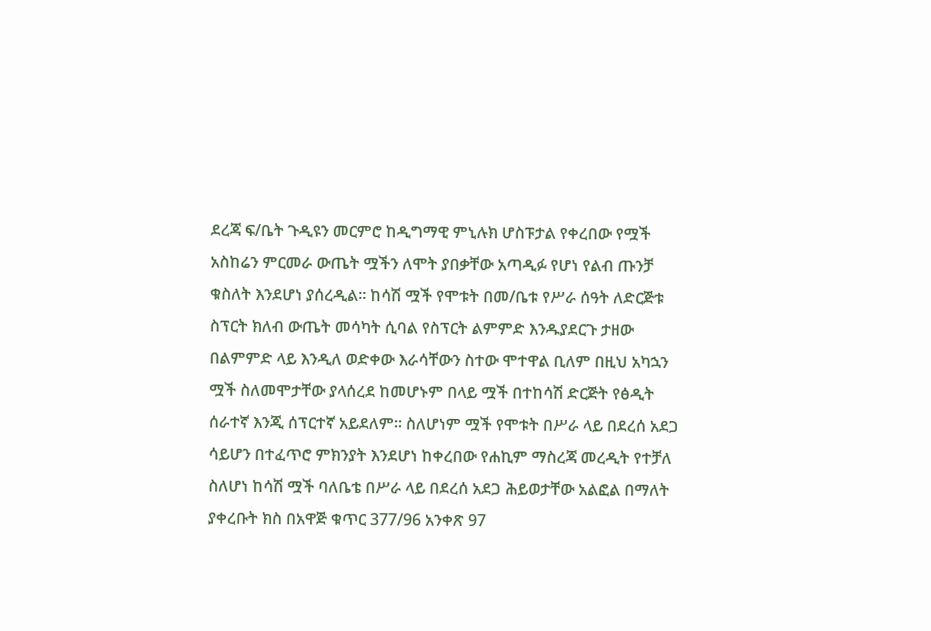ደረጃ ፍ/ቤት ጉዲዩን መርምሮ ከዲግማዊ ምኒሉክ ሆስፑታል የቀረበው የሟች አስከሬን ምርመራ ውጤት ሟችን ለሞት ያበቃቸው አጣዲፉ የሆነ የልብ ጡንቻ ቁስለት እንደሆነ ያሰረዲል። ከሳሽ ሟች የሞቱት በመ/ቤቱ የሥራ ሰዓት ለድርጅቱ ስፕርት ክለብ ውጤት መሳካት ሲባል የስፕርት ልምምድ እንዱያደርጉ ታዘው በልምምድ ላይ እንዲለ ወድቀው እራሳቸውን ስተው ሞተዋል ቢለም በዚህ አካኋን ሟች ስለመሞታቸው ያላሰረደ ከመሆኑም በላይ ሟች በተከሳሽ ድርጅት የፅዲት ሰራተኛ እንጂ ሰፕርተኛ አይደለም። ስለሆነም ሟች የሞቱት በሥራ ላይ በደረሰ አደጋ ሳይሆን በተፈጥሮ ምክንያት እንደሆነ ከቀረበው የሐኪም ማስረጃ መረዲት የተቻለ ስለሆነ ከሳሽ ሟች ባለቤቴ በሥራ ላይ በደረሰ አደጋ ሕይወታቸው አልፎል በማለት ያቀረቡት ክስ በአዋጅ ቁጥር 377/96 አንቀጽ 97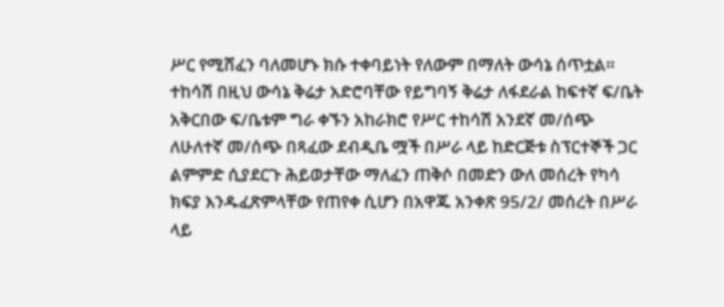ሥር የሚሸፈን ባለመሆኑ ክሱ ተቀባይነት የለውም በማለት ውሳኔ ሰጥቷል።
ተከሳሽ በዚህ ውሳኔ ቅሬታ አድሮባቸው የይግባኝ ቅሬታ ለፋደራል ከፍተኛ ፍ/ቤት አቅርበው ፍ/ቤቱም ግራ ቀኙን አከራክሮ የሥር ተከሳሽ አንደኛ መ/ሰጭ ለሁለተኛ መ/ሰጭ በጻፈው ደብዲቤ ሟች በሥራ ላይ ከድርጅቱ ስፕርተኞች ጋር ልምምድ ሲያደርጉ ሕይወታቸው ማለፈን ጠቅሶ በመድን ውለ መሰረት የካሳ ክፍያ እንዱፈጽምላቸው የጠየቀ ሲሆን በአዋጁ አንቀጽ 95/2/ መሰረት በሥራ ላይ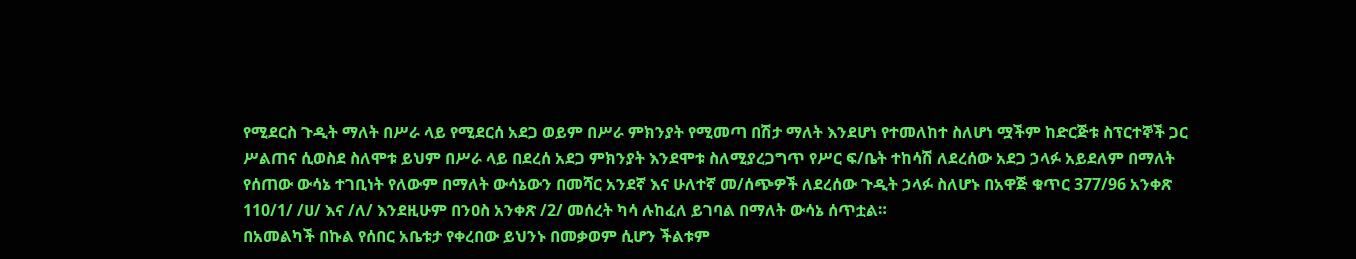የሚደርስ ጉዲት ማለት በሥራ ላይ የሚደርሰ አደጋ ወይም በሥራ ምክንያት የሚመጣ በሽታ ማለት እንደሆነ የተመለከተ ስለሆነ ሟችም ከድርጅቱ ስፕርተኞች ጋር ሥልጠና ሲወስደ ስለሞቱ ይህም በሥራ ላይ በደረሰ አደጋ ምክንያት እንደሞቱ ስለሚያረጋግጥ የሥር ፍ/ቤት ተከሳሽ ለደረሰው አደጋ ኃላፉ አይደለም በማለት የሰጠው ውሳኔ ተገቢነት የለውም በማለት ውሳኔውን በመሻር አንደኛ እና ሁለተኛ መ/ሰጭዎች ለደረሰው ጉዲት ኃላፉ ስለሆኑ በአዋጅ ቁጥር 377/96 አንቀጽ 110/1/ /ሀ/ እና /ለ/ እንደዚሁም በንዐስ አንቀጽ /2/ መሰረት ካሳ ሉከፈለ ይገባል በማለት ውሳኔ ሰጥቷል።
በአመልካች በኩል የሰበር አቤቱታ የቀረበው ይህንኑ በመቃወም ሲሆን ችልቱም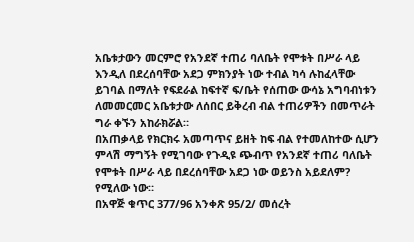አቤቱታውን መርምሮ የአንደኛ ተጠሪ ባለቤት የሞቱት በሥራ ላይ እንዲለ በደረሰባቸው አደጋ ምክንያት ነው ተብል ካሳ ሉከፈላቸው ይገባል በማለት የፍደራል ከፍተኛ ፍ/ቤት የሰጠው ውሳኔ አግባብነቱን ለመመርመር አቤቱታው ለሰበር ይቅረብ ብል ተጠሪዎችን በመጥራት ግራ ቀኙን አከራክሯል።
በአጠቃላይ የክርክሩ አመጣጥና ይዘት ከፍ ብል የተመለከተው ሲሆን ምላሽ ማግኝት የሚገባው የጉዲዩ ጭብጥ የአንደኛ ተጠሪ ባለቤት የሞቱት በሥራ ላይ በደረሰባቸው አደጋ ነው ወይንስ አይደለም? የሚለው ነው።
በአዋጅ ቁጥር 377/96 አንቀጽ 95/2/ መሰረት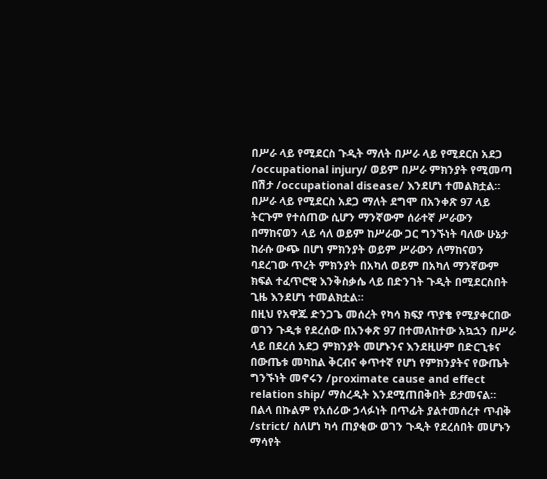በሥራ ላይ የሚደርስ ጉዲት ማለት በሥራ ላይ የሚደርስ አደጋ /occupational injury/ ወይም በሥራ ምክንያት የሚመጣ በሽታ /occupational disease/ እንደሆነ ተመልክቷል።
በሥራ ላይ የሚደርስ አደጋ ማለት ደግሞ በአንቀጽ 97 ላይ ትርጉም የተሰጠው ሲሆን ማንኛውም ሰራተኛ ሥራውን በማከናወን ላይ ሳለ ወይም ከሥራው ጋር ግንኙነት ባለው ሁኔታ ከራሱ ውጭ በሆነ ምክንያት ወይም ሥራውን ለማከናወን ባደረገው ጥረት ምክንያት በአካለ ወይም በአካለ ማንኛውም ክፍል ተፈጥሮዊ እንቅስቃሴ ላይ በድንገት ጉዲት በሚደርስበት ጊዜ እንደሆነ ተመልክቷል።
በዚህ የአዋጁ ድንጋጌ መሰረት የካሳ ክፍያ ጥያቄ የሚያቀርበው ወገን ጉዲቱ የደረሰው በአንቀጽ 97 በተመለከተው አኳኋን በሥራ ላይ በደረሰ አደጋ ምክንያት መሆኑንና እንደዚሁም በድርጊቱና በውጤቱ መካከል ቅርብና ቀጥተኛ የሆነ የምክንያትና የውጤት ግንኙነት መኖሩን /proximate cause and effect relation ship/ ማስረዲት እንደሚጠበቅበት ይታመናል።
በልላ በኩልም የአሰሪው ኃላፉነት በጥፊት ያልተመሰረተ ጥብቅ /strict/ ስለሆነ ካሳ ጠያቂው ወገን ጉዲት የደረሰበት መሆኑን ማሳየት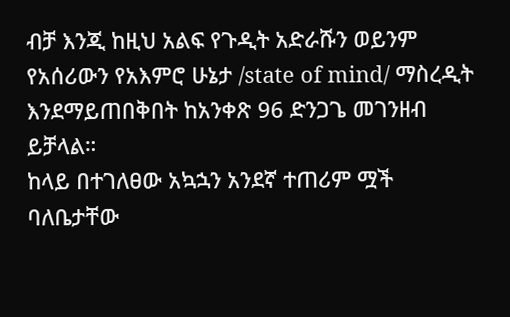ብቻ እንጂ ከዚህ አልፍ የጉዲት አድራሹን ወይንም የአሰሪውን የአእምሮ ሁኔታ /state of mind/ ማስረዲት እንደማይጠበቅበት ከአንቀጽ 96 ድንጋጌ መገንዘብ ይቻላል።
ከላይ በተገለፀው አኳኋን አንደኛ ተጠሪም ሟች ባለቤታቸው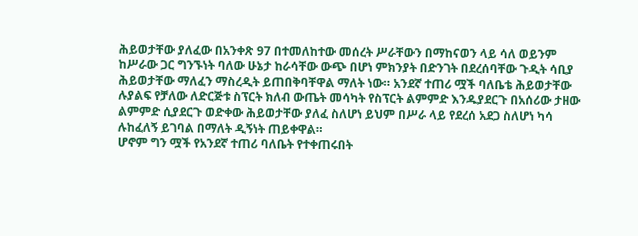ሕይወታቸው ያለፈው በአንቀጽ 97 በተመለከተው መሰረት ሥራቸውን በማከናወን ላይ ሳለ ወይንም ከሥራው ጋር ግንኙነት ባለው ሁኔታ ከራሳቸው ውጭ በሆነ ምክንያት በድንገት በደረሰባቸው ጉዲት ሳቢያ ሕይወታቸው ማለፈን ማስረዲት ይጠበቅባቸዋል ማለት ነው። አንደኛ ተጠሪ ሟች ባለቤቴ ሕይወታቸው ሉያልፍ የቻለው ለድርጅቱ ስፕርት ክለብ ውጤት መሳካት የስፕርት ልምምድ እንዱያደርጉ በአሰሪው ታዘው ልምምድ ሲያደርጉ ወድቀው ሕይወታቸው ያለፈ ስለሆነ ይህም በሥራ ላይ የደረሰ አደጋ ስለሆነ ካሳ ሉከፈለኝ ይገባል በማለት ዲኝነት ጠይቀዋል።
ሆኖም ግን ሟች የአንደኛ ተጠሪ ባለቤት የተቀጠሩበት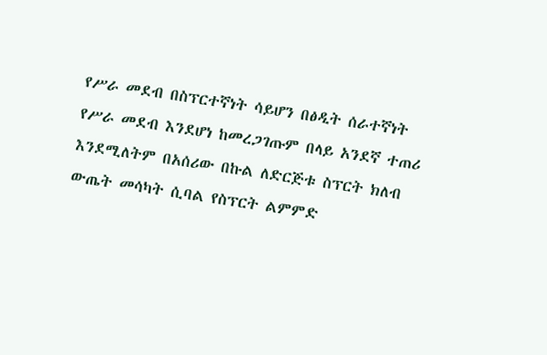የሥራ መደብ በስፕርተኛነት ሳይሆን በፅዲት ሰራተኛነት የሥራ መደብ እንደሆነ ከመረጋገጡም በላይ አንደኛ ተጠሪ እንደሚለትም በአሰሪው በኩል ለድርጅቱ ስፕርት ክለብ ውጤት መሳካት ሲባል የስፕርት ልምምድ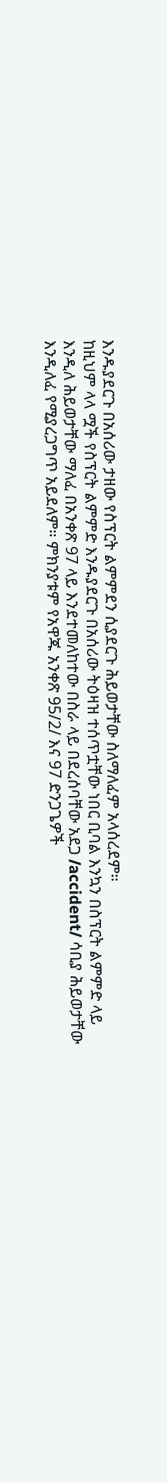እንዱያደርጉ በአሰሪው ታዘው የስፕርት ልምምደን ሲያደርጉ ሕይወታቸው ስለማለፈም አላሰረደም።
ከዚህም ላላ ሟች የስፕርት ልምምድ እንዱያደርጉ በአሰሪው ትዕዛዝ ተሰጥቷቸው ነበር ቢባል እንኳን በስፕርት ልምምድ ላይ እንዲለ ሕይወታቸው ማለፈ በአንቀጽ 97 ላይ እንደተመለከተው በስራ ላይ በደረሰባቸው አደጋ /accident/ ሳቢያ ሕይወታቸው እንዲለፈ የሚያረጋግጥ አይደለም። ምክንያቱም የአዋጁ አንቀጽ 95/2/ እና 97 ድንጋጌዎች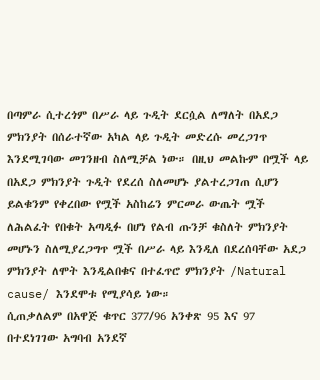በጣምራ ሲተረጎም በሥራ ላይ ጉዲት ደርሷል ለማለት በአደጋ ምክንያት በሰራተኛው አካል ላይ ጉዲት መድረሱ መረጋገጥ እንደሚገባው መገንዘብ ስለሚቻል ነው። በዚህ መልኩም በሟች ላይ በአደጋ ምክንያት ጉዲት የደረሰ ስለመሆኑ ያልተረጋገጠ ሲሆን ይልቁንም የቀረበው የሟች አስከሬን ምርመራ ውጤት ሟች ለሕልፈት የበቁት አጣዲፉ በሆነ የልብ ጡንቻ ቁስለት ምክንያት መሆኑን ስለሚያረጋግጥ ሟች በሥራ ላይ እንዲለ በደረሰባቸው አደጋ ምክንያት ለሞት እንዲልበቁና በተፈጥሮ ምክንያት /Natural cause/ እንደሞቱ የሚያሳይ ነው።
ሲጠቃለልም በአዋጅ ቁጥር 377/96 አንቀጽ 95 እና 97 በተደነገገው አግባብ አንደኛ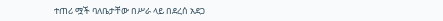ተጠሪ ሟች ባለቤታቸው በሥራ ላይ በደረሰ አደጋ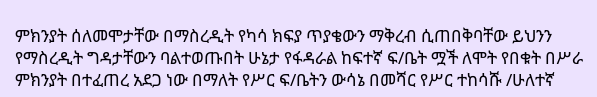ምክንያት ሰለመሞታቸው በማስረዲት የካሳ ክፍያ ጥያቄውን ማቅረብ ሲጠበቅባቸው ይህንን የማስረዲት ግዳታቸውን ባልተወጡበት ሁኔታ የፋዳራል ከፍተኛ ፍ/ቤት ሟች ለሞት የበቁት በሥራ ምክንያት በተፈጠረ አደጋ ነው በማለት የሥር ፍ/ቤትን ውሳኔ በመሻር የሥር ተከሳሹ /ሁለተኛ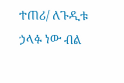ተጠሪ/ ለጉዲቱ ኃላፉ ነው ብል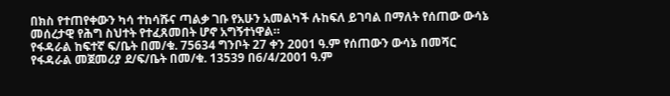በክስ የተጠየቀውን ካሳ ተከሳሹና ጣልቃ ገቡ የአሁን አመልካች ሉከፍለ ይገባል በማለት የሰጠው ውሳኔ መሰረታዊ የሕግ ስህተት የተፈጸመበት ሆኖ አግኝተነዋል።
የፋዳራል ከፍተኛ ፍ/ቤት በመ/ቁ. 75634 ግንቦት 27 ቀን 2001 ዓ.ም የሰጠውን ውሳኔ በመሻር የፋዳራል መጀመሪያ ደ/ፍ/ቤት በመ/ቁ. 13539 በ6/4/2001 ዓ.ም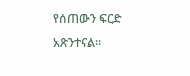የሰጠውን ፍርድ አጽንተናል።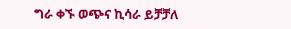ግራ ቀኙ ወጭና ኪሳራ ይቻቻለ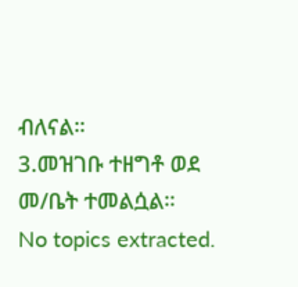ብለናል።
3.መዝገቡ ተዘግቶ ወደ መ/ቤት ተመልሷል።
No topics extracted.